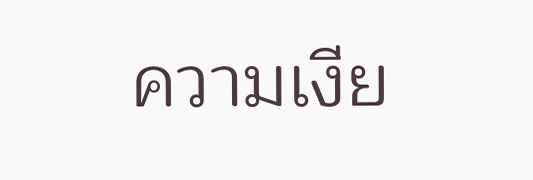ความเงีย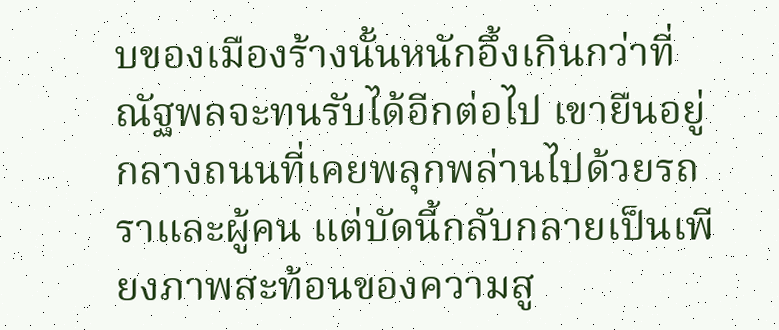บของเมืองร้างนั้นหนักอึ้งเกินกว่าที่ ณัฐพลจะทนรับได้อีกต่อไป เขายืนอยู่กลางถนนที่เคยพลุกพล่านไปด้วยรถราและผู้คน แต่บัดนี้กลับกลายเป็นเพียงภาพสะท้อนของความสู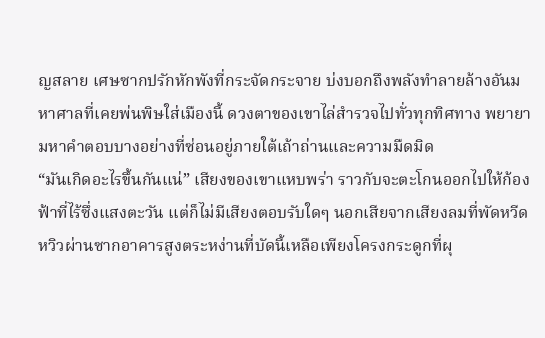ญสลาย เศษซากปรักหักพังที่กระจัดกระจาย บ่งบอกถึงพลังทำลายล้างอันมหาศาลที่เคยพ่นพิษใส่เมืองนี้ ดวงตาของเขาไล่สำรวจไปทั่วทุกทิศทาง พยายามหาคำตอบบางอย่างที่ซ่อนอยู่ภายใต้เถ้าถ่านและความมืดมิด
“มันเกิดอะไรขึ้นกันแน่” เสียงของเขาแหบพร่า ราวกับจะตะโกนออกไปให้ก้องฟ้าที่ไร้ซึ่งแสงตะวัน แต่ก็ไม่มีเสียงตอบรับใดๆ นอกเสียจากเสียงลมที่พัดหวีดหวิวผ่านซากอาคารสูงตระหง่านที่บัดนี้เหลือเพียงโครงกระดูกที่ผุ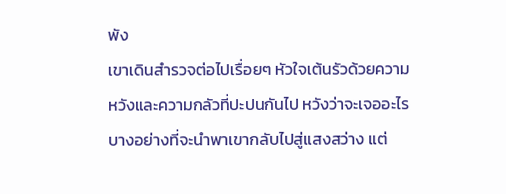พัง
เขาเดินสำรวจต่อไปเรื่อยๆ หัวใจเต้นรัวด้วยความหวังและความกลัวที่ปะปนกันไป หวังว่าจะเจออะไรบางอย่างที่จะนำพาเขากลับไปสู่แสงสว่าง แต่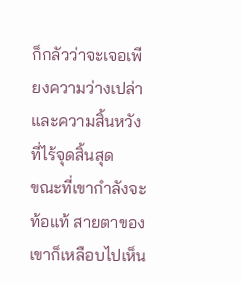ก็กลัวว่าจะเจอเพียงความว่างเปล่าและความสิ้นหวังที่ไร้จุดสิ้นสุด
ขณะที่เขากำลังจะท้อแท้ สายตาของเขาก็เหลือบไปเห็น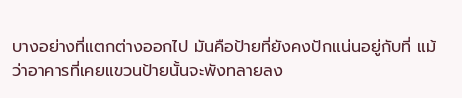บางอย่างที่แตกต่างออกไป มันคือป้ายที่ยังคงปักแน่นอยู่กับที่ แม้ว่าอาคารที่เคยแขวนป้ายนั้นจะพังทลายลง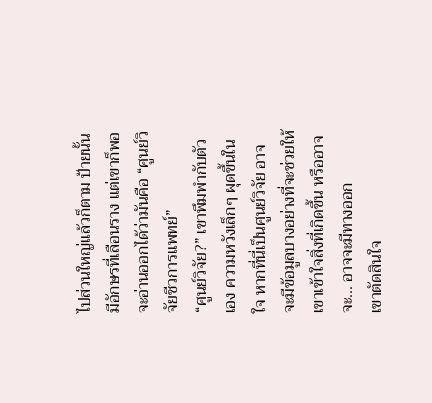ไปส่วนใหญ่แล้วก็ตาม ป้ายนั้นมีอักษรที่เลือนราง แต่เขาก็พอจะอ่านออกได้ว่ามันคือ “ศูนย์วิจัยชีวการแพทย์”
“ศูนย์วิจัย?” เขาพึมพำกับตัวเอง ความหวังเล็กๆ ผุดขึ้นในใจ หากที่นี่เป็นศูนย์วิจัย อาจจะมีข้อมูลบางอย่างที่จะช่วยให้เขาเข้าใจสิ่งที่เกิดขึ้น หรืออาจจะ... อาจจะมีทางออก
เขาตัดสินใจ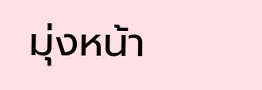มุ่งหน้า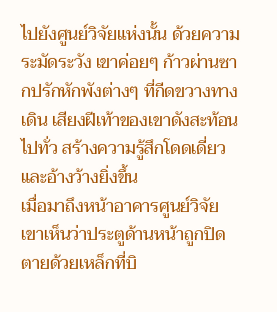ไปยังศูนย์วิจัยแห่งนั้น ด้วยความระมัดระวัง เขาค่อยๆ ก้าวผ่านซากปรักหักพังต่างๆ ที่กีดขวางทางเดิน เสียงฝีเท้าของเขาดังสะท้อนไปทั่ว สร้างความรู้สึกโดดเดี่ยวและอ้างว้างยิ่งขึ้น
เมื่อมาถึงหน้าอาคารศูนย์วิจัย เขาเห็นว่าประตูด้านหน้าถูกปิดตายด้วยเหล็กที่บิ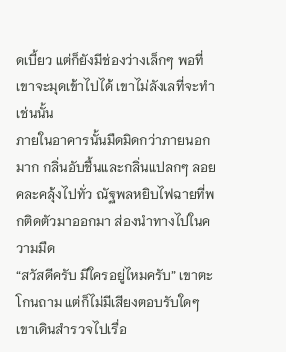ดเบี้ยว แต่ก็ยังมีช่องว่างเล็กๆ พอที่เขาจะมุดเข้าไปได้ เขาไม่ลังเลที่จะทำเช่นนั้น
ภายในอาคารนั้นมืดมิดกว่าภายนอกมาก กลิ่นอับชื้นและกลิ่นแปลกๆ ลอยคละคลุ้งไปทั่ว ณัฐพลหยิบไฟฉายที่พกติดตัวมาออกมา ส่องนำทางไปในความมืด
“สวัสดีครับ มีใครอยู่ไหมครับ” เขาตะโกนถาม แต่ก็ไม่มีเสียงตอบรับใดๆ
เขาเดินสำรวจไปเรื่อ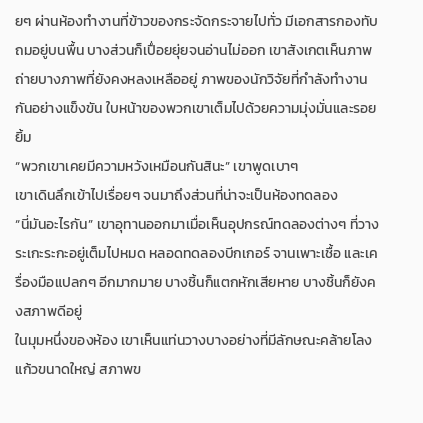ยๆ ผ่านห้องทำงานที่ข้าวของกระจัดกระจายไปทั่ว มีเอกสารกองทับถมอยู่บนพื้น บางส่วนก็เปื่อยยุ่ยจนอ่านไม่ออก เขาสังเกตเห็นภาพถ่ายบางภาพที่ยังคงหลงเหลืออยู่ ภาพของนักวิจัยที่กำลังทำงานกันอย่างแข็งขัน ใบหน้าของพวกเขาเต็มไปด้วยความมุ่งมั่นและรอยยิ้ม
“พวกเขาเคยมีความหวังเหมือนกันสินะ” เขาพูดเบาๆ
เขาเดินลึกเข้าไปเรื่อยๆ จนมาถึงส่วนที่น่าจะเป็นห้องทดลอง
“นี่มันอะไรกัน” เขาอุทานออกมาเมื่อเห็นอุปกรณ์ทดลองต่างๆ ที่วางระเกะระกะอยู่เต็มไปหมด หลอดทดลองบีกเกอร์ จานเพาะเชื้อ และเครื่องมือแปลกๆ อีกมากมาย บางชิ้นก็แตกหักเสียหาย บางชิ้นก็ยังคงสภาพดีอยู่
ในมุมหนึ่งของห้อง เขาเห็นแท่นวางบางอย่างที่มีลักษณะคล้ายโลงแก้วขนาดใหญ่ สภาพข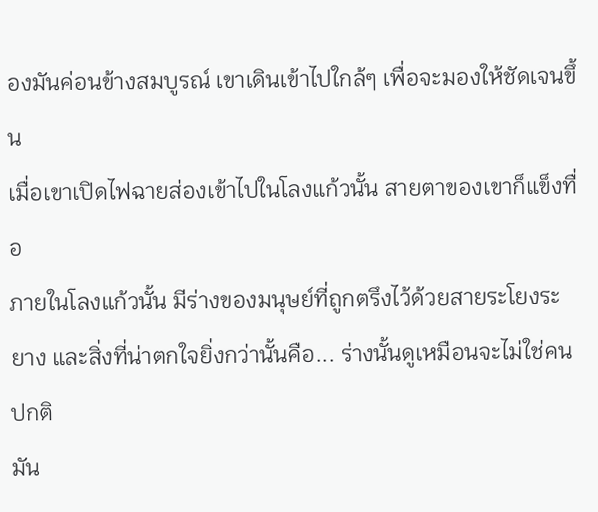องมันค่อนข้างสมบูรณ์ เขาเดินเข้าไปใกล้ๆ เพื่อจะมองให้ชัดเจนขึ้น
เมื่อเขาเปิดไฟฉายส่องเข้าไปในโลงแก้วนั้น สายตาของเขาก็แข็งทื่อ
ภายในโลงแก้วนั้น มีร่างของมนุษย์ที่ถูกตรึงไว้ด้วยสายระโยงระยาง และสิ่งที่น่าตกใจยิ่งกว่านั้นคือ... ร่างนั้นดูเหมือนจะไม่ใช่คนปกติ
มัน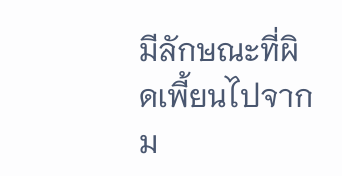มีลักษณะที่ผิดเพี้ยนไปจากม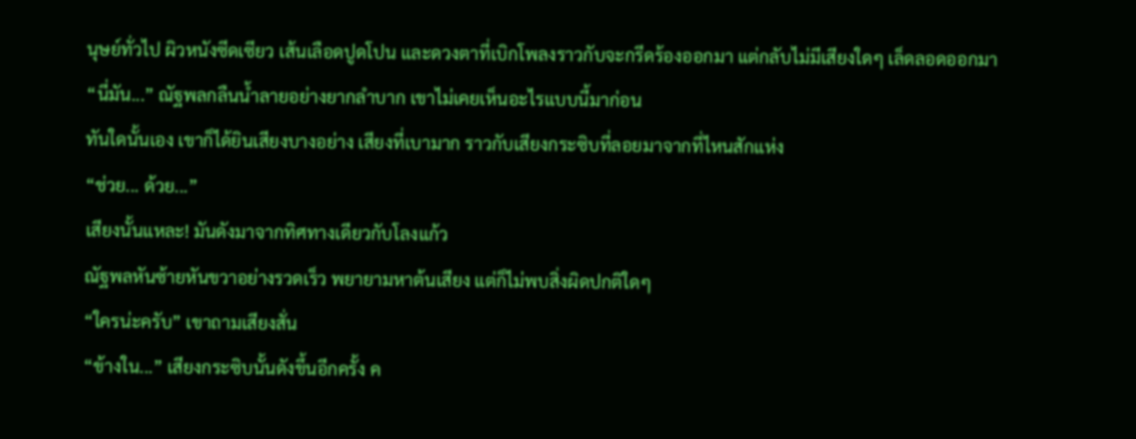นุษย์ทั่วไป ผิวหนังซีดเซียว เส้นเลือดปูดโปน และดวงตาที่เบิกโพลงราวกับจะกรีดร้องออกมา แต่กลับไม่มีเสียงใดๆ เล็ดลอดออกมา
“นี่มัน...” ณัฐพลกลืนน้ำลายอย่างยากลำบาก เขาไม่เคยเห็นอะไรแบบนี้มาก่อน
ทันใดนั้นเอง เขาก็ได้ยินเสียงบางอย่าง เสียงที่เบามาก ราวกับเสียงกระซิบที่ลอยมาจากที่ไหนสักแห่ง
“ช่วย... ด้วย...”
เสียงนั้นแหละ! มันดังมาจากทิศทางเดียวกับโลงแก้ว
ณัฐพลหันซ้ายหันขวาอย่างรวดเร็ว พยายามหาต้นเสียง แต่ก็ไม่พบสิ่งผิดปกติใดๆ
“ใครน่ะครับ” เขาถามเสียงสั่น
“ข้างใน...” เสียงกระซิบนั้นดังขึ้นอีกครั้ง ค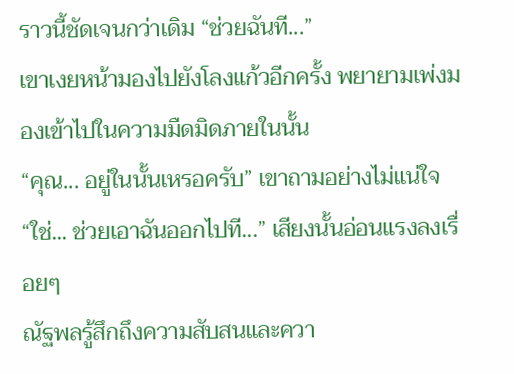ราวนี้ชัดเจนกว่าเดิม “ช่วยฉันที...”
เขาเงยหน้ามองไปยังโลงแก้วอีกครั้ง พยายามเพ่งมองเข้าไปในความมืดมิดภายในนั้น
“คุณ... อยู่ในนั้นเหรอครับ” เขาถามอย่างไม่แน่ใจ
“ใช่... ช่วยเอาฉันออกไปที...” เสียงนั้นอ่อนแรงลงเรื่อยๆ
ณัฐพลรู้สึกถึงความสับสนและควา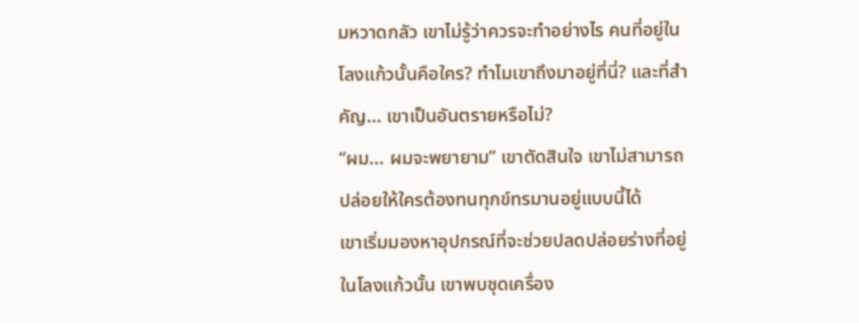มหวาดกลัว เขาไม่รู้ว่าควรจะทำอย่างไร คนที่อยู่ในโลงแก้วนั้นคือใคร? ทำไมเขาถึงมาอยู่ที่นี่? และที่สำคัญ... เขาเป็นอันตรายหรือไม่?
“ผม... ผมจะพยายาม” เขาตัดสินใจ เขาไม่สามารถปล่อยให้ใครต้องทนทุกข์ทรมานอยู่แบบนี้ได้
เขาเริ่มมองหาอุปกรณ์ที่จะช่วยปลดปล่อยร่างที่อยู่ในโลงแก้วนั้น เขาพบชุดเครื่อง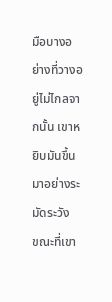มือบางอย่างที่วางอยู่ไม่ไกลจากนั้น เขาหยิบมันขึ้นมาอย่างระมัดระวัง
ขณะที่เขา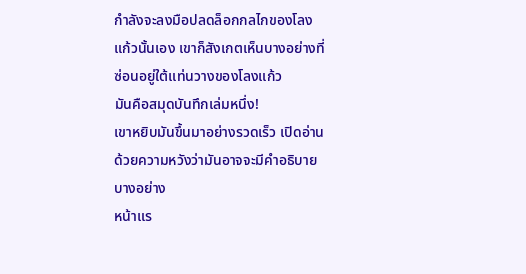กำลังจะลงมือปลดล็อกกลไกของโลงแก้วนั้นเอง เขาก็สังเกตเห็นบางอย่างที่ซ่อนอยู่ใต้แท่นวางของโลงแก้ว
มันคือสมุดบันทึกเล่มหนึ่ง!
เขาหยิบมันขึ้นมาอย่างรวดเร็ว เปิดอ่านด้วยความหวังว่ามันอาจจะมีคำอธิบายบางอย่าง
หน้าแร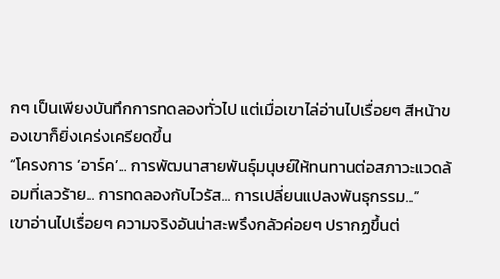กๆ เป็นเพียงบันทึกการทดลองทั่วไป แต่เมื่อเขาไล่อ่านไปเรื่อยๆ สีหน้าของเขาก็ยิ่งเคร่งเครียดขึ้น
“โครงการ ‘อาร์ค’... การพัฒนาสายพันธุ์มนุษย์ให้ทนทานต่อสภาวะแวดล้อมที่เลวร้าย... การทดลองกับไวรัส... การเปลี่ยนแปลงพันธุกรรม...”
เขาอ่านไปเรื่อยๆ ความจริงอันน่าสะพรึงกลัวค่อยๆ ปรากฏขึ้นต่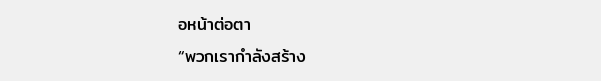อหน้าต่อตา
“พวกเรากำลังสร้าง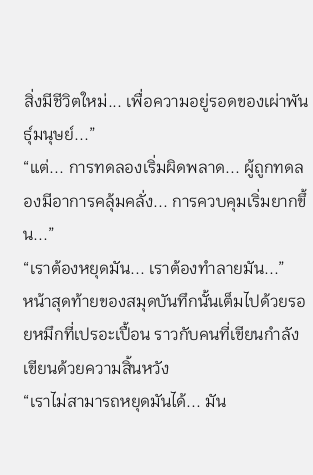สิ่งมีชีวิตใหม่... เพื่อความอยู่รอดของเผ่าพันธุ์มนุษย์...”
“แต่... การทดลองเริ่มผิดพลาด... ผู้ถูกทดลองมีอาการคลุ้มคลั่ง... การควบคุมเริ่มยากขึ้น...”
“เราต้องหยุดมัน... เราต้องทำลายมัน...”
หน้าสุดท้ายของสมุดบันทึกนั้นเต็มไปด้วยรอยหมึกที่เปรอะเปื้อน ราวกับคนที่เขียนกำลังเขียนด้วยความสิ้นหวัง
“เราไม่สามารถหยุดมันได้... มัน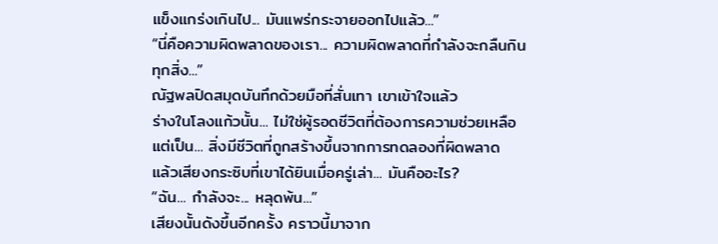แข็งแกร่งเกินไป... มันแพร่กระจายออกไปแล้ว...”
“นี่คือความผิดพลาดของเรา... ความผิดพลาดที่กำลังจะกลืนกินทุกสิ่ง...”
ณัฐพลปิดสมุดบันทึกด้วยมือที่สั่นเทา เขาเข้าใจแล้ว
ร่างในโลงแก้วนั้น... ไม่ใช่ผู้รอดชีวิตที่ต้องการความช่วยเหลือ แต่เป็น... สิ่งมีชีวิตที่ถูกสร้างขึ้นจากการทดลองที่ผิดพลาด
แล้วเสียงกระซิบที่เขาได้ยินเมื่อครู่เล่า... มันคืออะไร?
“ฉัน... กำลังจะ... หลุดพ้น...”
เสียงนั้นดังขึ้นอีกครั้ง คราวนี้มาจาก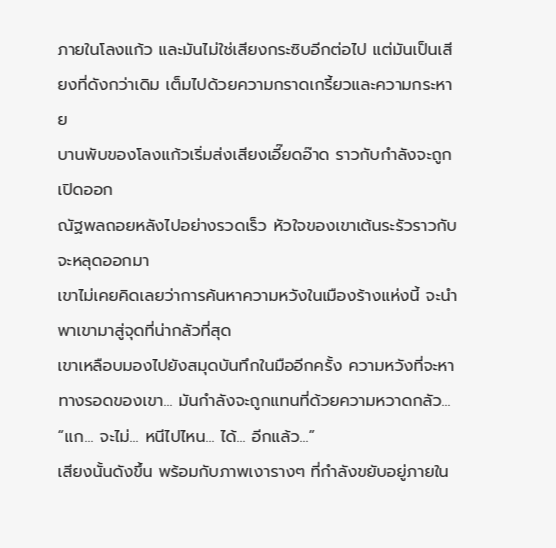ภายในโลงแก้ว และมันไม่ใช่เสียงกระซิบอีกต่อไป แต่มันเป็นเสียงที่ดังกว่าเดิม เต็มไปด้วยความกราดเกรี้ยวและความกระหาย
บานพับของโลงแก้วเริ่มส่งเสียงเอี๊ยดอ๊าด ราวกับกำลังจะถูกเปิดออก
ณัฐพลถอยหลังไปอย่างรวดเร็ว หัวใจของเขาเต้นระรัวราวกับจะหลุดออกมา
เขาไม่เคยคิดเลยว่าการค้นหาความหวังในเมืองร้างแห่งนี้ จะนำพาเขามาสู่จุดที่น่ากลัวที่สุด
เขาเหลือบมองไปยังสมุดบันทึกในมืออีกครั้ง ความหวังที่จะหาทางรอดของเขา... มันกำลังจะถูกแทนที่ด้วยความหวาดกลัว...
“แก... จะไม่... หนีไปไหน... ได้... อีกแล้ว...”
เสียงนั้นดังขึ้น พร้อมกับภาพเงารางๆ ที่กำลังขยับอยู่ภายใน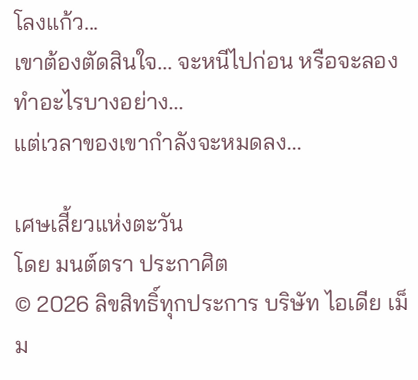โลงแก้ว...
เขาต้องตัดสินใจ... จะหนีไปก่อน หรือจะลองทำอะไรบางอย่าง...
แต่เวลาของเขากำลังจะหมดลง...

เศษเสี้ยวแห่งตะวัน
โดย มนต์ตรา ประกาศิต
© 2026 ลิขสิทธิ์ทุกประการ บริษัท ไอเดีย เม็ม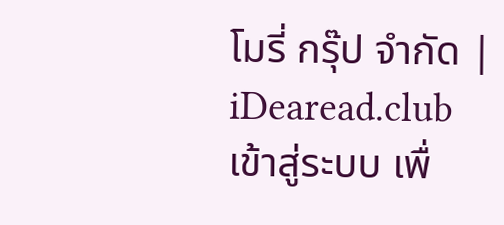โมรี่ กรุ๊ป จำกัด | iDearead.club
เข้าสู่ระบบ เพื่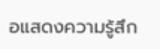อแสดงความรู้สึก